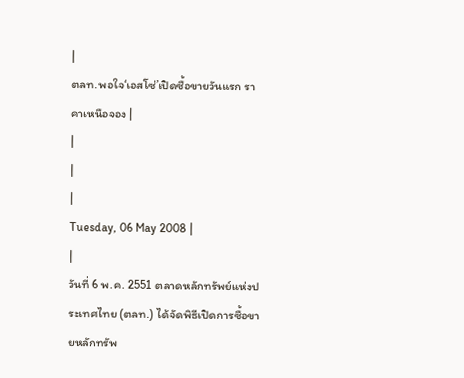|
ตลท.พอใจ‘เอสโซ่’เปิดซื้อขายวันแรก ราคาเหนือจอง |
|
|
|
Tuesday, 06 May 2008 |
|
วันที่ 6 พ.ค. 2551 ตลาดหลักทรัพย์แห่งประเทศไทย (ตลท.) ได้จัดพิธีเปิดการซื้อขายหลักทรัพ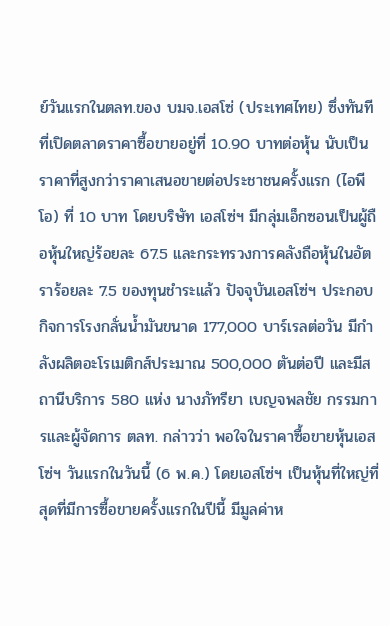ย์วันแรกในตลท.ของ บมจ.เอสโซ่ (ประเทศไทย) ซึ่งทันทีที่เปิดตลาดราคาซื้อขายอยู่ที่ 10.90 บาทต่อหุ้น นับเป็นราคาที่สูงกว่าราคาเสนอขายต่อประชาชนครั้งแรก (ไอพีโอ) ที่ 10 บาท โดยบริษัท เอสโซ่ฯ มีกลุ่มเอ็กซอนเป็นผู้ถือหุ้นใหญ่ร้อยละ 67.5 และกระทรวงการคลังถือหุ้นในอัตราร้อยละ 7.5 ของทุนชำระแล้ว ปัจจุบันเอสโซ่ฯ ประกอบกิจการโรงกลั่นน้ำมันขนาด 177,000 บาร์เรลต่อวัน มีกำลังผลิตอะโรเมติกส์ประมาณ 500,000 ตันต่อปี และมีสถานีบริการ 580 แห่ง นางภัทรียา เบญจพลชัย กรรมการและผู้จัดการ ตลท. กล่าวว่า พอใจในราคาซื้อขายหุ้นเอสโซ่ฯ วันแรกในวันนี้ (6 พ.ค.) โดยเอสโซ่ฯ เป็นหุ้นที่ใหญ่ที่สุดที่มีการซื้อขายครั้งแรกในปีนี้ มีมูลค่าห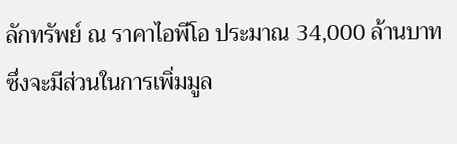ลักทรัพย์ ณ ราคาไอพีโอ ประมาณ 34,000 ล้านบาท ซึ่งจะมีส่วนในการเพิ่มมูล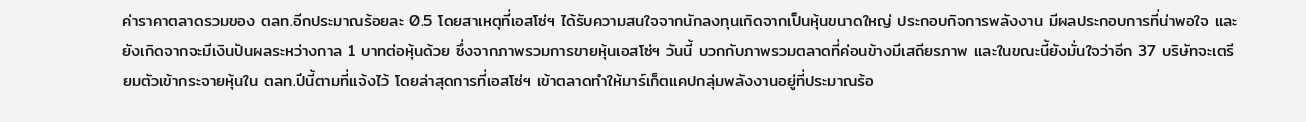ค่าราคาตลาดรวมของ ตลท.อีกประมาณร้อยละ 0.5 โดยสาเหตุที่เอสโซ่ฯ ได้รับความสนใจจากนักลงทุนเกิดจากเป็นหุ้นขนาดใหญ่ ประกอบกิจการพลังงาน มีผลประกอบการที่น่าพอใจ และยังเกิดจากจะมีเงินปันผลระหว่างกาล 1 บาทต่อหุ้นด้วย ซึ่งจากภาพรวมการขายหุ้นเอสโซ่ฯ วันนี้ บวกกับภาพรวมตลาดที่ค่อนข้างมีเสถียรภาพ และในขณะนี้ยังมั่นใจว่าอีก 37 บริษัทจะเตรียมตัวเข้ากระจายหุ้นใน ตลท.ปีนี้ตามที่แจ้งไว้ โดยล่าสุดการที่เอสโซ่ฯ เข้าตลาดทำให้มาร์เก็ตแคปกลุ่มพลังงานอยู่ที่ประมาณร้อ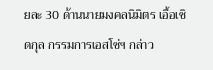ยละ 30 ด้านนายมงคลนิมิตร เอื้อเชิดกุล กรรมการเอสโซ่ฯ กล่าว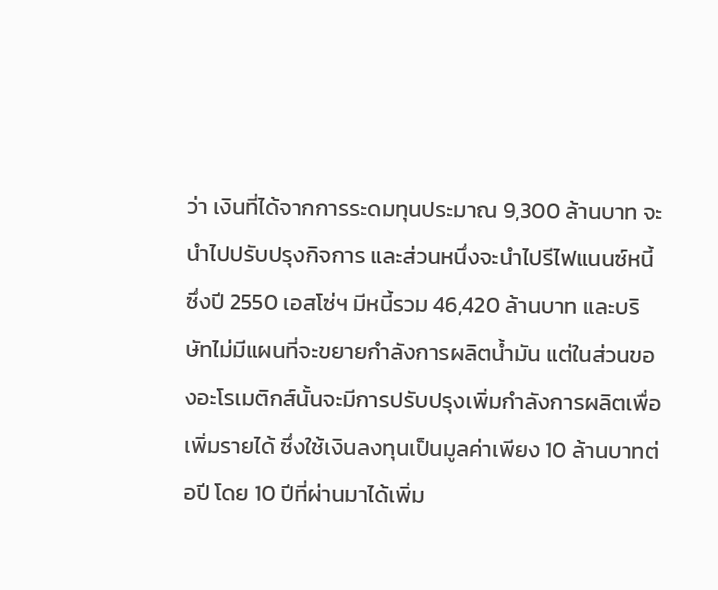ว่า เงินที่ได้จากการระดมทุนประมาณ 9,300 ล้านบาท จะนำไปปรับปรุงกิจการ และส่วนหนึ่งจะนำไปรีไฟแนนซ์หนี้ ซึ่งปี 2550 เอสโซ่ฯ มีหนี้รวม 46,420 ล้านบาท และบริษัทไม่มีแผนที่จะขยายกำลังการผลิตน้ำมัน แต่ในส่วนของอะโรเมติกส์นั้นจะมีการปรับปรุงเพิ่มกำลังการผลิตเพื่อเพิ่มรายได้ ซึ่งใช้เงินลงทุนเป็นมูลค่าเพียง 10 ล้านบาทต่อปี โดย 10 ปีที่ผ่านมาได้เพิ่ม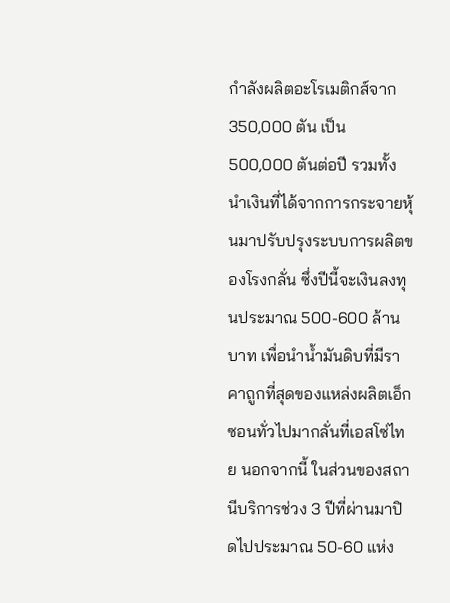กำลังผลิตอะโรเมติกส์จาก 350,000 ตัน เป็น 500,000 ตันต่อปี รวมทั้งนำเงินที่ได้จากการกระจายหุ้นมาปรับปรุงระบบการผลิตของโรงกลั่น ซึ่งปีนี้จะเงินลงทุนประมาณ 500-600 ล้านบาท เพื่อนำน้ำมันดิบที่มีราคาถูกที่สุดของแหล่งผลิตเอ็กซอนทั่วไปมากลั่นที่เอสโซ่ไทย นอกจากนี้ ในส่วนของสถานีบริการช่วง 3 ปีที่ผ่านมาปิดไปประมาณ 50-60 แห่ง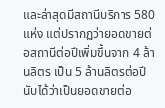และล่าสุดมีสถานีบริการ 580 แห่ง แต่ปรากฏว่ายอดขายต่อสถานีต่อปีเพิ่มขึ้นจาก 4 ล้านลิตร เป็น 5 ล้านลิตรต่อปี นับได้ว่าเป็นยอดขายต่อ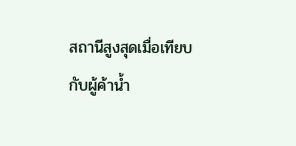สถานีสูงสุดเมื่อเทียบกับผู้ค้าน้ำ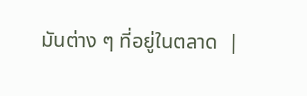มันต่าง ๆ ที่อยู่ในตลาด  |